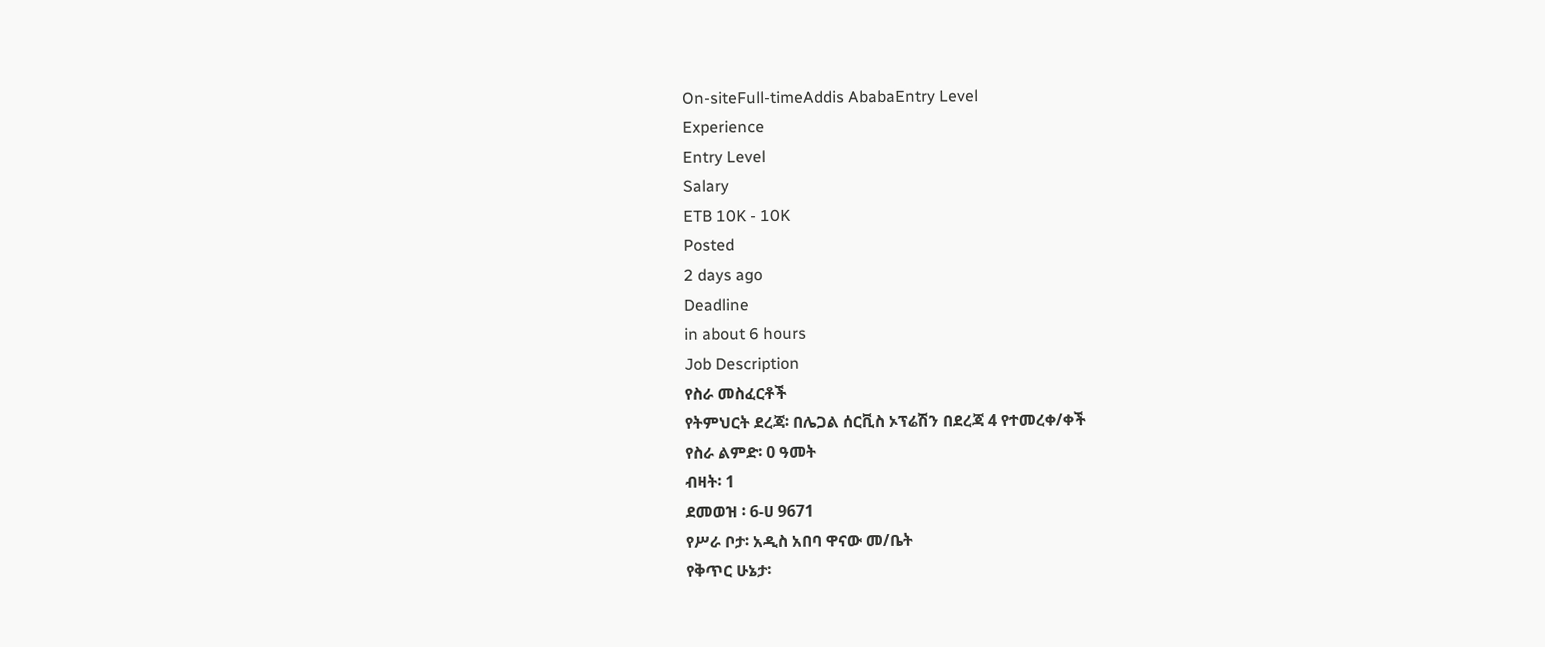On-siteFull-timeAddis AbabaEntry Level
Experience
Entry Level
Salary
ETB 10K - 10K
Posted
2 days ago
Deadline
in about 6 hours
Job Description
የስራ መስፈርቶች
የትምህርት ደረጃ፡ በሌጋል ሰርቪስ ኦፕሬሽን በደረጃ 4 የተመረቀ/ቀች
የስራ ልምድ፡ 0 ዓመት
ብዛት፡ 1
ደመወዝ ፡ 6-ሀ 9671
የሥራ ቦታ፡ አዲስ አበባ ዋናው መ/ቤት
የቅጥር ሁኔታ፡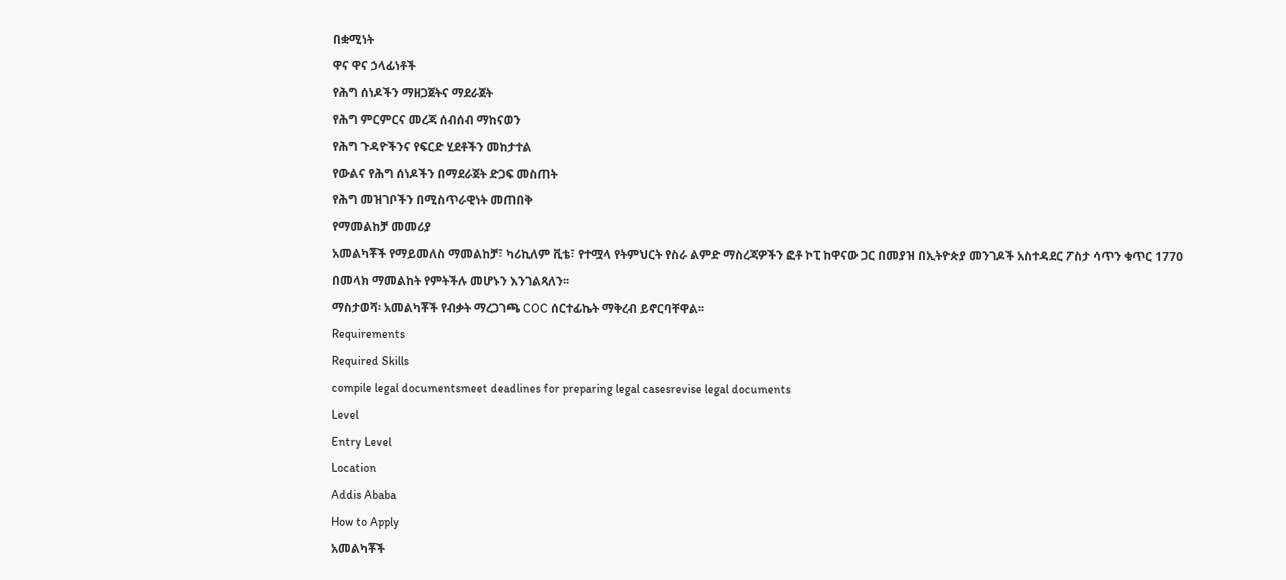በቋሚነት
ዋና ዋና ኃላፊነቶች
የሕግ ሰነዶችን ማዘጋጀትና ማደራጀት
የሕግ ምርምርና መረጃ ሰብሰብ ማከናወን
የሕግ ጉዳዮችንና የፍርድ ሂደቶችን መከታተል
የውልና የሕግ ሰነዶችን በማደራጀት ድጋፍ መስጠት
የሕግ መዝገቦችን በሚስጥራዊነት መጠበቅ
የማመልከቻ መመሪያ
አመልካቾች የማይመለስ ማመልከቻ፣ ካሪኪለም ቪቴ፣ የተሟላ የትምህርት የስራ ልምድ ማስረጃዎችን ፎቶ ኮፒ ከዋናው ጋር በመያዝ በኢትዮጵያ መንገዶች አስተዳደር ፖስታ ሳጥን ቁጥር 1770 በመላክ ማመልከት የምትችሉ መሆኑን እንገልጻለን፡፡
ማስታወሻ፡ አመልካቾች የብቃት ማረጋገጫ COC ሰርተፊኬት ማቅረብ ይኖርባቸዋል፡፡
Requirements
Required Skills
compile legal documentsmeet deadlines for preparing legal casesrevise legal documents
Level
Entry Level
Location
Addis Ababa
How to Apply
አመልካቾች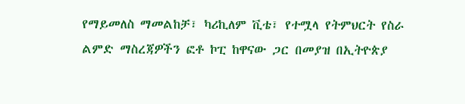የማይመለስ ማመልከቻ፣ ካሪኪለም ቪቴ፣ የተሟላ የትምህርት የስራ ልምድ ማስረጃዎችን ፎቶ ኮፒ ከዋናው ጋር በመያዝ በኢትዮጵያ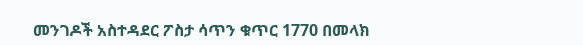መንገዶች አስተዳደር ፖስታ ሳጥን ቁጥር 1770 በመላክ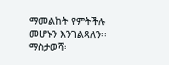ማመልከት የምትችሉ መሆኑን እንገልጻለን፡፡
ማስታወሻ፡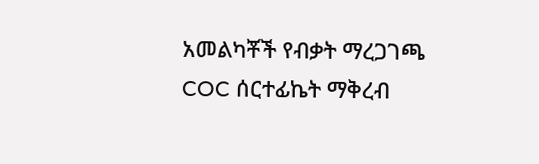አመልካቾች የብቃት ማረጋገጫ COC ሰርተፊኬት ማቅረብ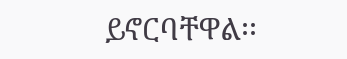ይኖርባቸዋል፡፡